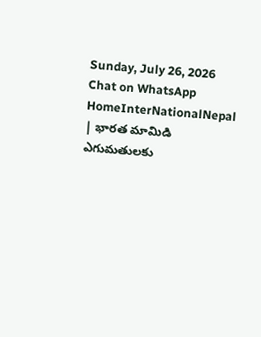Sunday, July 26, 2026
Chat on WhatsApp
HomeInterNationalNepal | భారత మామిడి ఎగుమతులకు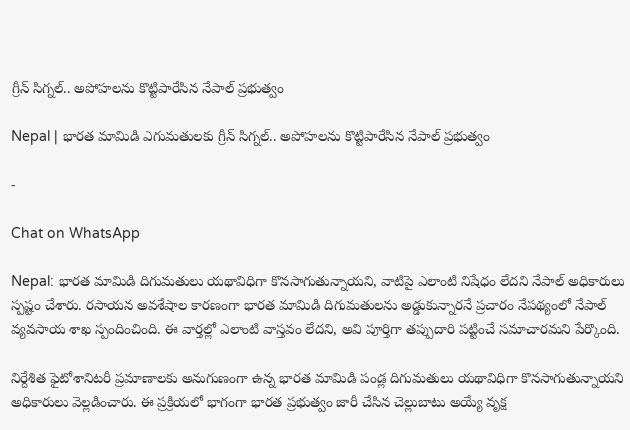గ్రీన్ సిగ్నల్.. అపోహలను కొట్టిపారేసిన నేపాల్ ప్రభుత్వం

Nepal | భారత మామిడి ఎగుమతులకు గ్రీన్ సిగ్నల్.. అపోహలను కొట్టిపారేసిన నేపాల్ ప్రభుత్వం

-

Chat on WhatsApp

Nepal: భారత మామిడి దిగుమతులు యథావిధిగా కొనసాగుతున్నాయని, వాటిపై ఎలాంటి నిషేధం లేదని నేపాల్ అధికారులు స్పష్టం చేశారు. రసాయన అవశేషాల కారణంగా భారత మామిడి దిగుమతులను అడ్డుకున్నారనే ప్రచారం నేపథ్యంలో నేపాల్ వ్యవసాయ శాఖ స్పందించింది. ఈ వార్తల్లో ఎలాంటి వాస్తవం లేదని, అవి పూర్తిగా తప్పుదారి పట్టించే సమాచారమని పేర్కొంది.

నిర్దేశిత ఫైటోశానిటరీ ప్రమాణాలకు అనుగుణంగా ఉన్న భారత మామిడి పండ్ల దిగుమతులు యథావిధిగా కొనసాగుతున్నాయని అధికారులు వెల్లడించారు. ఈ ప్రక్రియలో భాగంగా భారత ప్రభుత్వం జారీ చేసిన చెల్లుబాటు అయ్యే వృక్ష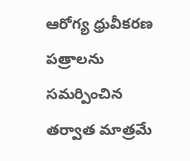ఆరోగ్య ధ్రువీకరణ పత్రాలను సమర్పించిన తర్వాత మాత్రమే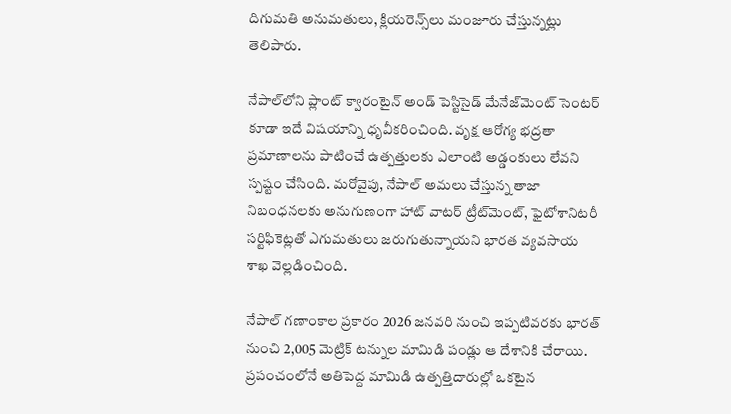దిగుమతి అనుమతులు, క్లియరెన్స్‌లు మంజూరు చేస్తున్నట్లు తెలిపారు.

నేపాల్‌లోని ప్లాంట్ క్వారంటైన్ అండ్ పెస్టిసైడ్ మేనేజ్‌మెంట్ సెంటర్ కూడా ఇదే విషయాన్ని ధృవీకరించింది. వృక్ష ఆరోగ్య భద్రతా ప్రమాణాలను పాటించే ఉత్పత్తులకు ఎలాంటి అడ్డంకులు లేవని స్పష్టం చేసింది. మరోవైపు, నేపాల్ అమలు చేస్తున్న తాజా నిబంధనలకు అనుగుణంగా హాట్ వాటర్ ట్రీట్‌మెంట్, ఫైటోశానిటరీ సర్టిఫికెట్లతో ఎగుమతులు జరుగుతున్నాయని భారత వ్యవసాయ శాఖ వెల్లడించింది.

నేపాల్ గణాంకాల ప్రకారం 2026 జనవరి నుంచి ఇప్పటివరకు భారత్ నుంచి 2,005 మెట్రిక్ టన్నుల మామిడి పండ్లు ఆ దేశానికి చేరాయి. ప్రపంచంలోనే అతిపెద్ద మామిడి ఉత్పత్తిదారుల్లో ఒకటైన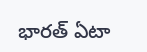భారత్ ఏటా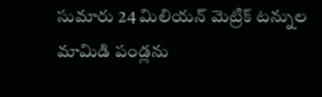సుమారు 24 మిలియన్ మెట్రిక్ టన్నుల మామిడి పండ్లను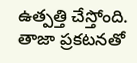ఉత్పత్తి చేస్తోంది. తాజా ప్రకటనతో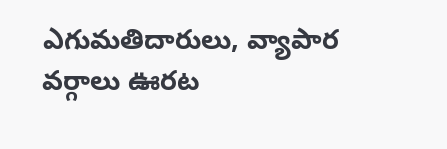ఎగుమతిదారులు, వ్యాపార వర్గాలు ఊరట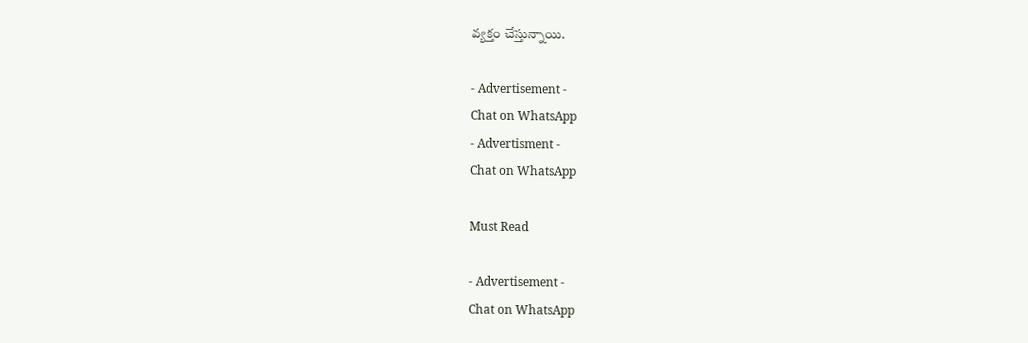వ్యక్తం చేస్తున్నాయి.

- Advertisement -
Chat on WhatsApp
- Advertisment -
Chat on WhatsApp

Must Read

- Advertisement -
Chat on WhatsApp